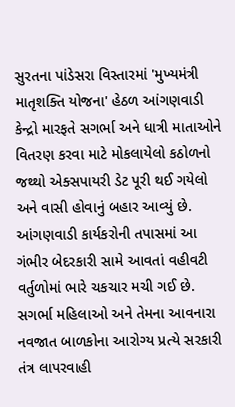સુરતના પાંડેસરા વિસ્તારમાં 'મુખ્યમંત્રી માતૃશક્તિ યોજના' હેઠળ આંગણવાડી કેન્દ્રો મારફતે સગર્ભા અને ધાત્રી માતાઓને વિતરણ કરવા માટે મોકલાયેલો કઠોળનો જથ્થો એક્સપાયરી ડેટ પૂરી થઈ ગયેલો અને વાસી હોવાનું બહાર આવ્યું છે. આંગણવાડી કાર્યકરોની તપાસમાં આ ગંભીર બેદરકારી સામે આવતાં વહીવટી વર્તુળોમાં ભારે ચકચાર મચી ગઈ છે. સગર્ભા મહિલાઓ અને તેમના આવનારા નવજાત બાળકોના આરોગ્ય પ્રત્યે સરકારી તંત્ર લાપરવાહી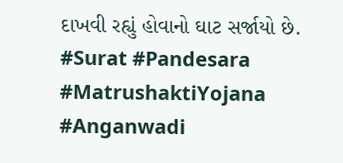દાખવી રહ્યું હોવાનો ઘાટ સર્જાયો છે.
#Surat #Pandesara #MatrushaktiYojana #Anganwadi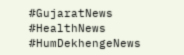#GujaratNews #HealthNews #HumDekhengeNews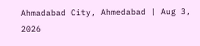Ahmadabad City, Ahmedabad | Aug 3, 2026